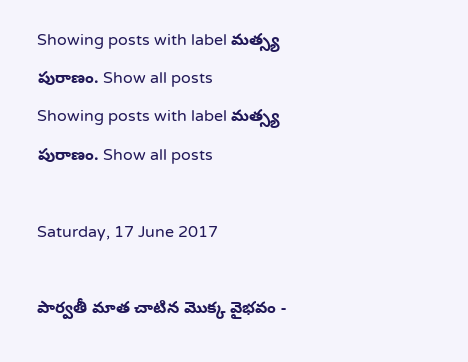Showing posts with label మత్స్య పురాణం. Show all posts
Showing posts with label మత్స్య పురాణం. Show all posts

Saturday, 17 June 2017

పార్వతీ మాత చాటిన మొక్క వైభవం -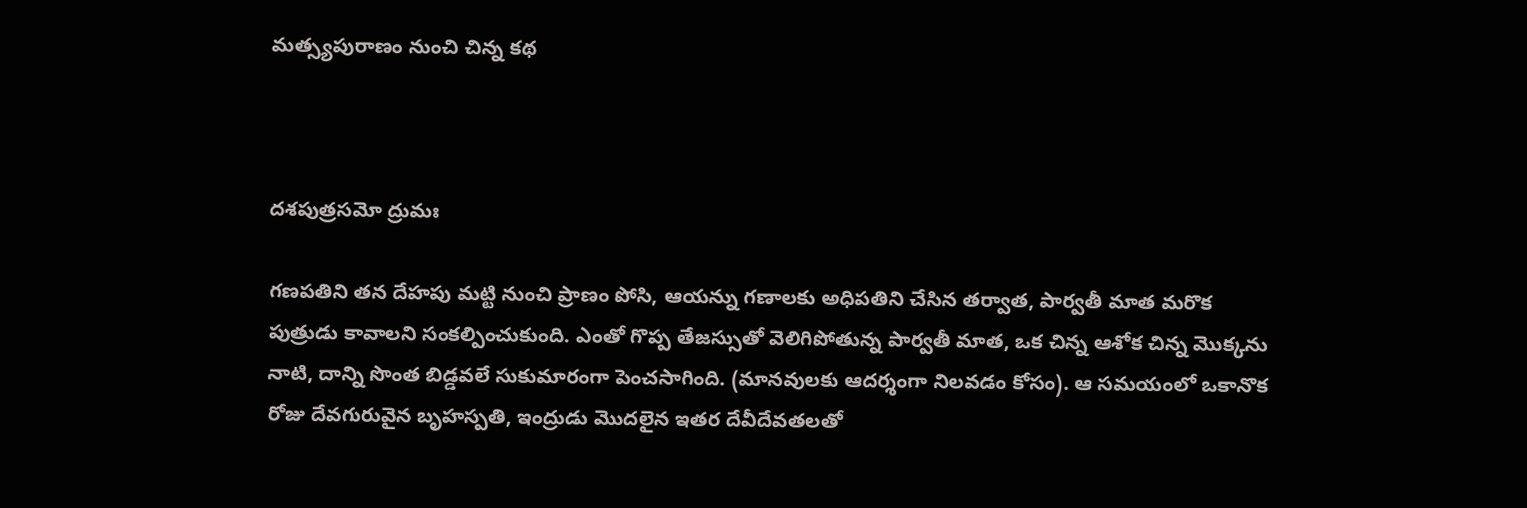మత్స్యపురాణం నుంచి చిన్న కథ



దశపుత్రసమో ద్రుమః

గణపతిని తన దేహపు మట్టి నుంచి ప్రాణం పోసి, ఆయన్ను గణాలకు అధిపతిని చేసిన తర్వాత, పార్వతీ మాత మరొక పుత్రుడు కావాలని సంకల్పించుకుంది. ఎంతో గొప్ప తేజస్సుతో వెలిగిపోతున్న పార్వతీ మాత, ఒక చిన్న ఆశోక చిన్న మొక్కను నాటి, దాన్ని సొంత బిడ్డవలే సుకుమారంగా పెంచసాగింది. (మానవులకు ఆదర్శంగా నిలవడం కోసం). ఆ సమయంలో ఒకానొక రోజు దేవగురువైన బృహస్పతి, ఇంద్రుడు మొదలైన ఇతర దేవీదేవతలతో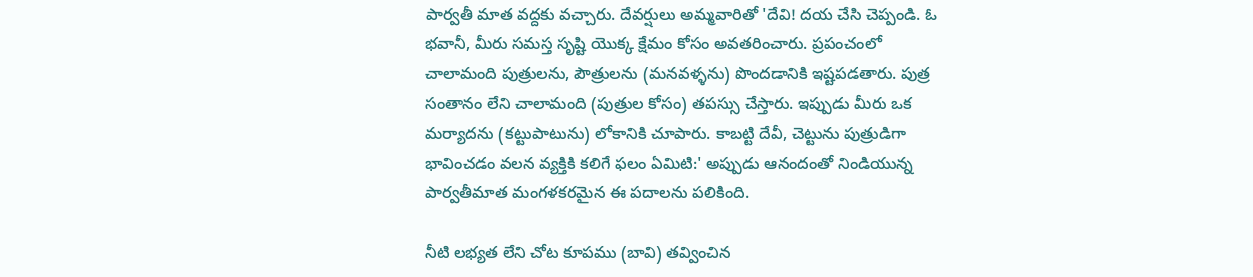పార్వతీ మాత వద్దకు వచ్చారు. దేవర్షులు అమ్మవారితో 'దేవి! దయ చేసి చెప్పండి. ఓ భవానీ, మీరు సమస్త సృష్టి యొక్క క్షేమం కోసం అవతరించారు. ప్రపంచంలో చాలామంది పుత్రులను, పౌత్రులను (మనవళ్ళను) పొందడానికి ఇష్టపడతారు. పుత్ర సంతానం లేని చాలామంది (పుత్రుల కోసం) తపస్సు చేస్తారు. ఇప్పుడు మీరు ఒక మర్యాదను (కట్టుపాటును) లోకానికి చూపారు. కాబట్టి దేవీ, చెట్టును పుత్రుడిగా భావించడం వలన వ్యక్తికి కలిగే ఫలం ఏమిటి:' అప్పుడు ఆనందంతో నిండియున్న పార్వతీమాత మంగళకరమైన ఈ పదాలను పలికింది.

నీటి లభ్యత లేని చోట కూపము (బావి) తవ్వించిన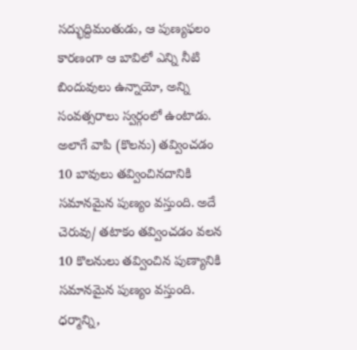సద్భుద్దిమంతుడు, ఆ పుణ్యఫలం కారణంగా ఆ బావిలో ఎన్ని నీటి బిందువులు ఉన్నాయో, అన్ని సంవత్సరాలు స్వర్గంలో ఉంటాడు. అలాగే వాపి (కొలను) తవ్వించడం 10 బావులు తవ్వించినదానికి సమానమైన పుణ్యం వస్తుంది. అదే చెరువు/ తటాకం తవ్వించడం వలన 10 కొలనులు తవ్వించిన పుణ్యానికి సమానమైన పుణ్యం వస్తుంది. ధర్మాన్ని,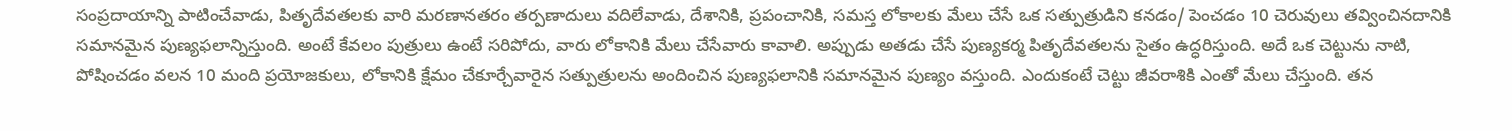సంప్రదాయాన్ని పాటించేవాడు, పితృదేవతలకు వారి మరణానతరం తర్పణాదులు వదిలేవాడు, దేశానికి, ప్రపంచానికి, సమస్త లోకాలకు మేలు చేసే ఒక సత్పుత్రుడిని కనడం/ పెంచడం 10 చెరువులు తవ్వించినదానికి సమానమైన పుణ్యఫలాన్నిస్తుంది. అంటే కేవలం పుత్రులు ఉంటే సరిపోదు, వారు లోకానికి మేలు చేసేవారు కావాలి. అప్పుడు అతడు చేసే పుణ్యకర్మ పితృదేవతలను సైతం ఉద్ధరిస్తుంది. అదే ఒక చెట్టును నాటి, పోషించడం వలన 10 మంది ప్రయోజకులు, లోకానికి క్షేమం చేకూర్చేవారైన సత్పుత్రులను అందించిన పుణ్యఫలానికి సమానమైన పుణ్యం వస్తుంది. ఎందుకంటే చెట్టు జీవరాశికి ఎంతో మేలు చేస్తుంది. తన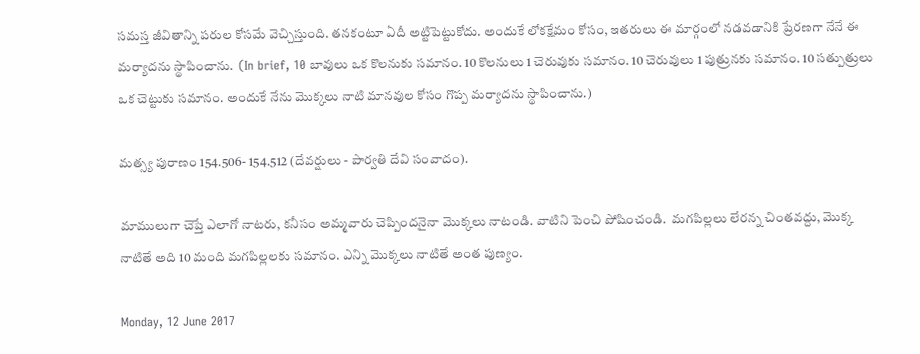సమస్త జీవితాన్ని పరుల కోసమే వెచ్చిస్తుంది. తనకంటూ ఏదీ అట్టిపెట్టుకోదు. అందుకే లోకక్షేమం కోసం, ఇతరులు ఈ మార్గంలో నడవడానికి ప్రేరణగా నేనే ఈ మర్యాదను స్థాపించాను.  (In brief, 10 బావులు ఒక కొలనుకు సమానం. 10 కొలనులు 1 చెరువుకు సమానం. 10 చెరువులు 1 పుత్రునకు సమానం. 10 సత్పుత్రులు ఒక చెట్టుకు సమానం. అందుకే నేను మొక్కలు నాటి మానవుల కోసం గొప్ప మర్యాదను స్థాపించాను.)

మత్స్య పురాణం 154.506- 154.512 (దేవర్షులు - పార్వతి దేవి సంవాదం).

మాములుగా చెప్తే ఎలాగో నాటరు, కనీసం అమ్మవారు చెప్పిందనైనా మొక్కలు నాటండి. వాటిని పెంచి పోషించండి.  మగపిల్లలు లేరన్న చింతవద్దు, మొక్క నాటితే అది 10 మంది మగపిల్లలకు సమానం. ఎన్ని మొక్కలు నాటితే అంత పుణ్యం.

Monday, 12 June 2017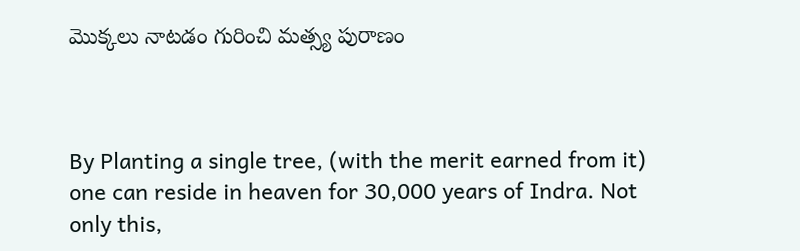మొక్కలు నాటడం గురించి మత్స్య పురాణం



By Planting a single tree, (with the merit earned from it) one can reside in heaven for 30,000 years of Indra. Not only this,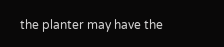the planter may have the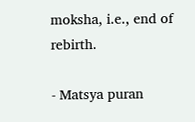moksha, i.e., end of rebirth.

- Matsya puran